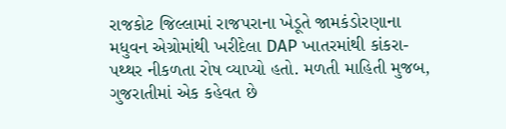રાજકોટ જિલ્લામાં રાજપરાના ખેડૂતે જામકંડોરણાના મધુવન એગ્રોમાંથી ખરીદેલા DAP ખાતરમાંથી કાંકરા-પથ્થર નીકળતા રોષ વ્યાપ્યો હતો. મળતી માહિતી મુજબ, ગુજરાતીમાં એક કહેવત છે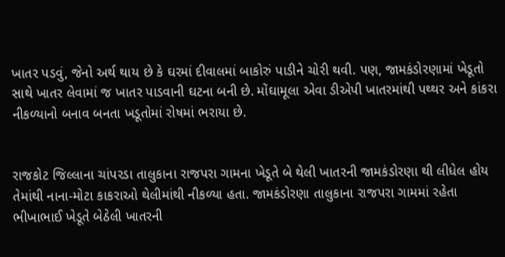ખાતર પડવું, જેનો અર્થ થાય છે કે ઘરમાં દીવાલમાં બાકોરું પાડીને ચોરી થવી. પણ, જામકંડોરણામાં ખેડૂતો સાથે ખાતર લેવામાં જ ખાતર પાડવાની ઘટના બની છે. મોંઘામૂલા એવા ડીએપી ખાતરમાંથી પથ્થર અને કાંકરા નીકળ્યાનો બનાવ બનતા ખડૂતોમાં રોષમાં ભરાયા છે.


રાજકોટ જિલ્લાના ચાંપરડા તાલુકાના રાજપરા ગામના ખેડૂતે બે થેલી ખાતરની જામકંડોરણા થી લીધેલ હોય તેમાંથી નાના-મોટા કાકરાઓ થેલીમાંથી નીકળ્યા હતા. જામકંડોરણા તાલુકાના રાજપરા ગામમાં રહેતા ભીખાભાઈ ખેડૂતે બેઠેલી ખાતરની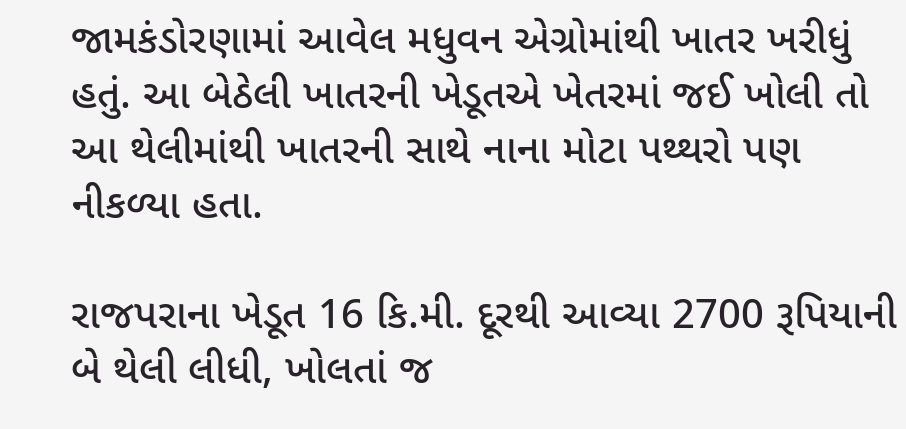જામકંડોરણામાં આવેલ મધુવન એગ્રોમાંથી ખાતર ખરીધું હતું. આ બેઠેલી ખાતરની ખેડૂતએ ખેતરમાં જઈ ખોલી તો આ થેલીમાંથી ખાતરની સાથે નાના મોટા પથ્થરો પણ નીકળ્યા હતા.

રાજપરાના ખેડૂત 16 કિ.મી. દૂરથી આવ્યા 2700 રૂપિયાની બે થેલી લીધી, ખોલતાં જ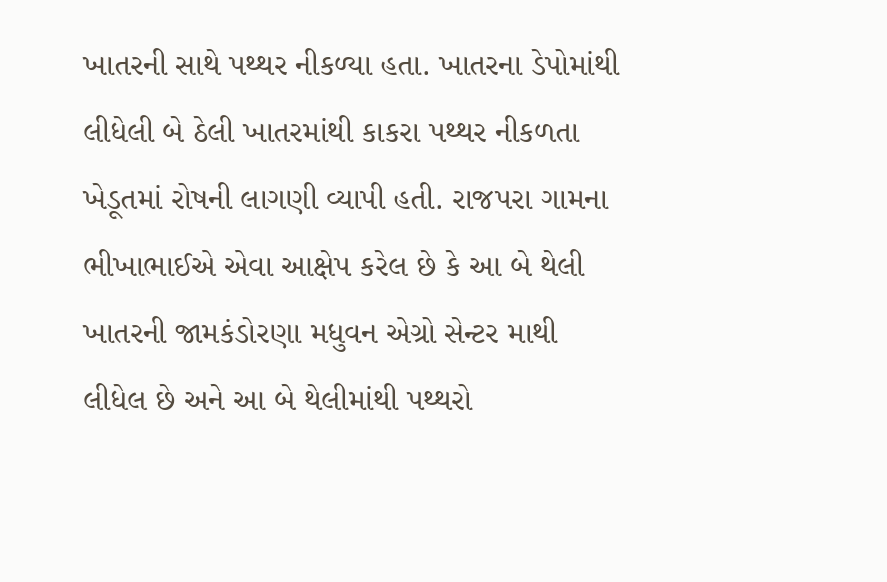ખાતરની સાથે પથ્થર નીકળ્યા હતા. ખાતરના ડેપોમાંથી લીધેલી બે ઠેલી ખાતરમાંથી કાકરા પથ્થર નીકળતા ખેડૂતમાં રોષની લાગણી વ્યાપી હતી. રાજપરા ગામના ભીખાભાઈએ એવા આક્ષેપ કરેલ છે કે આ બે થેલી ખાતરની જામકંડોરણા મધુવન એગ્રો સેન્ટર માથી લીધેલ છે અને આ બે થેલીમાંથી પથ્થરો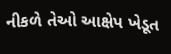નીકળે તેઓ આક્ષેપ ખેડૂત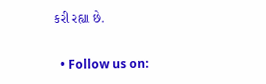કરી રહ્યા છે.

  • Follow us on: